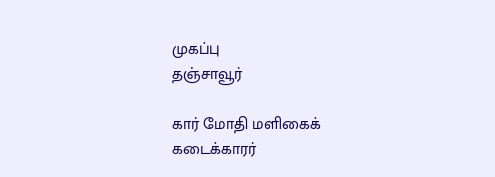முகப்பு
தஞ்சாவூர்

கார் மோதி மளிகைக் கடைக்காரர்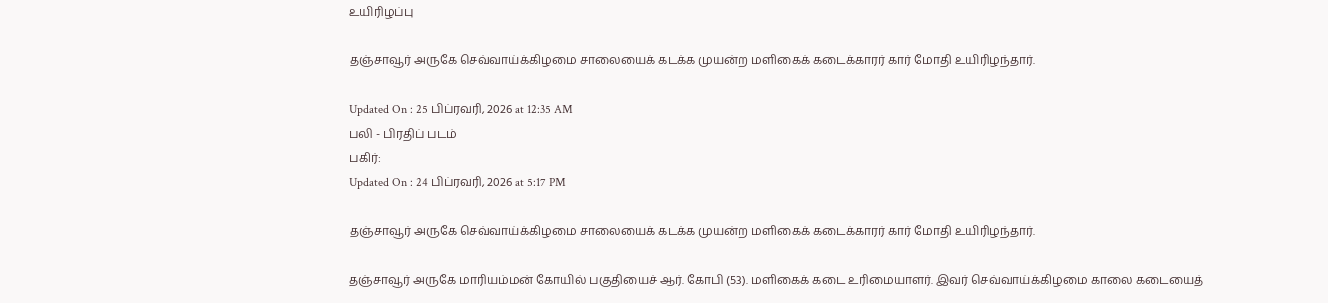உயிரிழப்பு

தஞ்சாவூர் அருகே செவ்வாய்க்கிழமை சாலையைக் கடக்க முயன்ற மளிகைக் கடைக்காரர் கார் மோதி உயிரிழந்தார்.

Updated On : 25 பிப்ரவரி, 2026 at 12:35 AM
பலி - பிரதிப் படம்
பகிர்:
Updated On : 24 பிப்ரவரி, 2026 at 5:17 PM

தஞ்சாவூர் அருகே செவ்வாய்க்கிழமை சாலையைக் கடக்க முயன்ற மளிகைக் கடைக்காரர் கார் மோதி உயிரிழந்தார்.

தஞ்சாவூர் அருகே மாரியம்மன் கோயில் பகுதியைச் ஆர். கோபி (53). மளிகைக் கடை உரிமையாளர். இவர் செவ்வாய்க்கிழமை காலை கடையைத்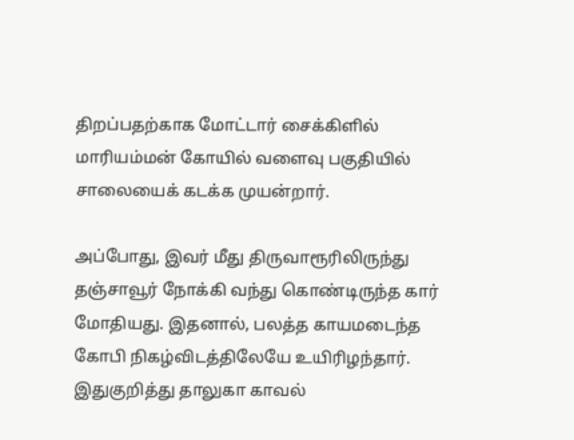திறப்பதற்காக மோட்டார் சைக்கிளில் மாரியம்மன் கோயில் வளைவு பகுதியில் சாலையைக் கடக்க முயன்றார்.

அப்போது, இவர் மீது திருவாரூரிலிருந்து தஞ்சாவூர் நோக்கி வந்து கொண்டிருந்த கார் மோதியது. இதனால், பலத்த காயமடைந்த கோபி நிகழ்விடத்திலேயே உயிரிழந்தார். இதுகுறித்து தாலுகா காவல்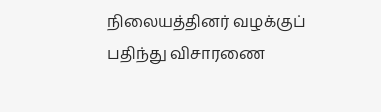நிலையத்தினர் வழக்குப் பதிந்து விசாரணை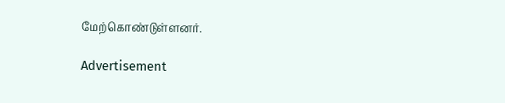மேற்கொண்டுள்ளனர்.

Advertisement